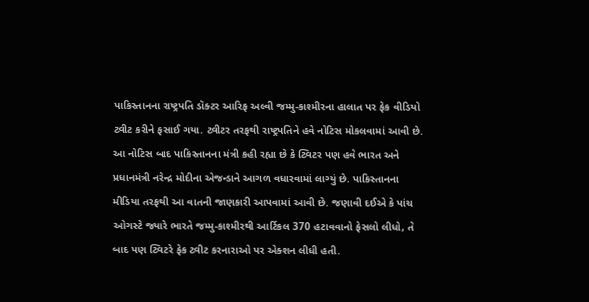પાકિસ્તાનના રાષ્ટ્રપતિ ડૉક્ટર આરિફ અલ્વી જમ્મુ-કાશ્મીરના હાલાત પર ફેક વીડિયો ટ્વીટ કરીને ફસાઈ ગયા. ટ્વીટર તરફથી રાષ્ટ્રપતિને હવે નોટિસ મોકલવામાં આવી છે. આ નોટિસ બાદ પાકિસ્તાનના મંત્રી કહી રહ્યા છે કે ટ્વિટર પણ હવે ભારત અને પ્રધાનમંત્રી નરેન્દ્ર મોદીના એજન્ડાને આગળ વધારવામાં લાગ્યું છે. પાકિસ્તાનના મીડિયા તરફથી આ વાતની જાણકારી આપવામાં આવી છે. જણાવી દઈએ કે પાંચ ઓગસ્ટે જ્યારે ભારતે જમ્મુ-કાશ્મીરથી આર્ટિકલ 370 હટાવવાનો ફેસલો લીધો, તે બાદ પણ ટ્વિટરે ફેક ટ્વીટ કરનારાઓ પર એક્શન લીધી હતી.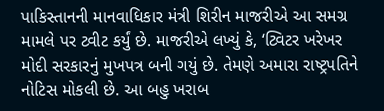પાકિસ્તાનની માનવાધિકાર મંત્રી શિરીન માજરીએ આ સમગ્ર મામલે પર ટ્વીટ કર્યું છે. માજરીએ લખ્યું કે, ‘ટ્વિટર ખરેખર મોદી સરકારનું મુખપત્ર બની ગયું છે. તેમણે અમારા રાષ્ટ્રપતિને નોટિસ મોકલી છે. આ બહુ ખરાબ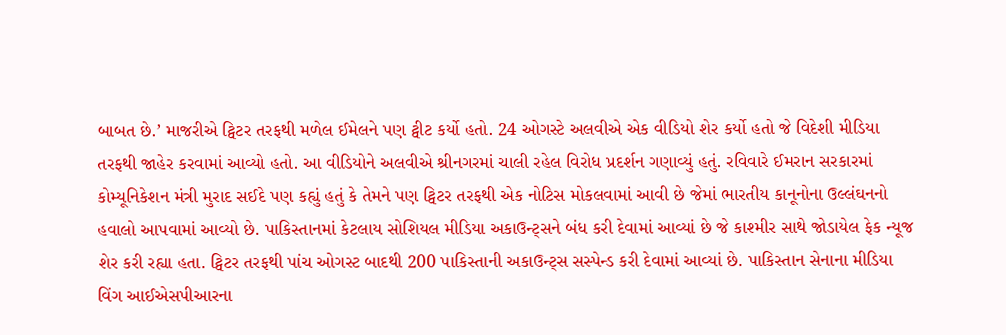બાબત છે.’ માજરીએ ટ્વિટર તરફથી મળેલ ઈમેલને પણ ટ્વીટ કર્યો હતો. 24 ઓગસ્ટે અલવીએ એક વીડિયો શેર કર્યો હતો જે વિદેશી મીડિયા તરફથી જાહેર કરવામાં આવ્યો હતો. આ વીડિયોને અલવીએ શ્રીનગરમાં ચાલી રહેલ વિરોધ પ્રદર્શન ગણાવ્યું હતું. રવિવારે ઈમરાન સરકારમાં કોમ્યૂનિકેશન મંત્રી મુરાદ સઈદે પણ કહ્યું હતું કે તેમને પણ ટ્વિટર તરફથી એક નોટિસ મોકલવામાં આવી છે જેમાં ભારતીય કાનૂનોના ઉલ્લંઘનનો હવાલો આપવામાં આવ્યો છે. પાકિસ્તાનમાં કેટલાય સોશિયલ મીડિયા અકાઉન્ટ્સને બંધ કરી દેવામાં આવ્યાં છે જે કાશ્મીર સાથે જોડાયેલ ફેક ન્યૂજ શેર કરી રહ્યા હતા. ટ્વિટર તરફથી પાંચ ઓગસ્ટ બાદથી 200 પાકિસ્તાની અકાઉન્ટ્સ સસ્પેન્ડ કરી દેવામાં આવ્યાં છે. પાકિસ્તાન સેનાના મીડિયા વિંગ આઈએસપીઆરના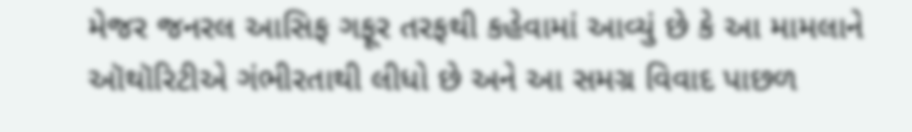મેજર જનરલ આસિફ ગફૂર તરફથી કહેવામાં આવ્યું છે કે આ મામલાને ઑથૉરિટીએ ગંભીરતાથી લીધો છે અને આ સમગ્ર વિવાદ પાછળ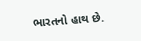ભારતનો હાથ છે.